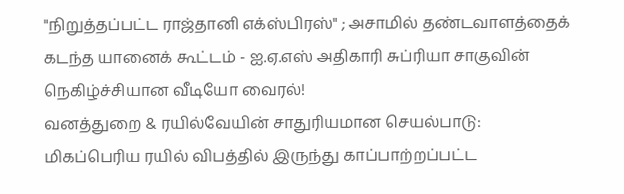"நிறுத்தப்பட்ட ராஜ்தானி எக்ஸ்பிரஸ்" ; அசாமில் தண்டவாளத்தைக் கடந்த யானைக் கூட்டம் - ஐ.ஏ.எஸ் அதிகாரி சுப்ரியா சாகுவின் நெகிழ்ச்சியான வீடியோ வைரல்!
வனத்துறை & ரயில்வேயின் சாதுரியமான செயல்பாடு: மிகப்பெரிய ரயில் விபத்தில் இருந்து காப்பாற்றப்பட்ட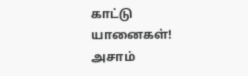காட்டு யானைகள்!
அசாம்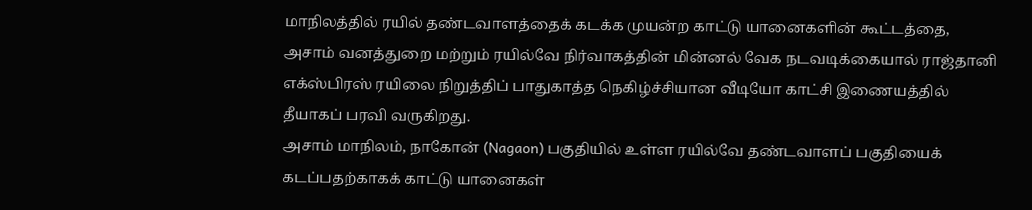மாநிலத்தில் ரயில் தண்டவாளத்தைக் கடக்க முயன்ற காட்டு யானைகளின் கூட்டத்தை, அசாம் வனத்துறை மற்றும் ரயில்வே நிர்வாகத்தின் மின்னல் வேக நடவடிக்கையால் ராஜ்தானி எக்ஸ்பிரஸ் ரயிலை நிறுத்திப் பாதுகாத்த நெகிழ்ச்சியான வீடியோ காட்சி இணையத்தில் தீயாகப் பரவி வருகிறது.
அசாம் மாநிலம், நாகோன் (Nagaon) பகுதியில் உள்ள ரயில்வே தண்டவாளப் பகுதியைக் கடப்பதற்காகக் காட்டு யானைகள்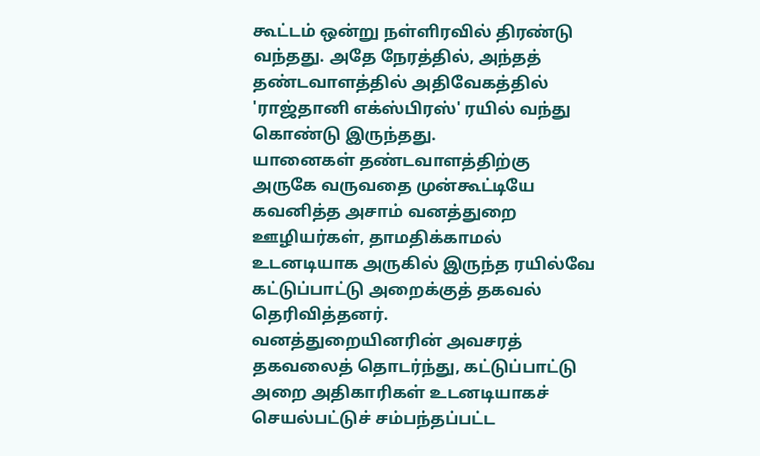கூட்டம் ஒன்று நள்ளிரவில் திரண்டு வந்தது. அதே நேரத்தில், அந்தத் தண்டவாளத்தில் அதிவேகத்தில் 'ராஜ்தானி எக்ஸ்பிரஸ்' ரயில் வந்து கொண்டு இருந்தது.
யானைகள் தண்டவாளத்திற்கு அருகே வருவதை முன்கூட்டியே கவனித்த அசாம் வனத்துறை ஊழியர்கள், தாமதிக்காமல் உடனடியாக அருகில் இருந்த ரயில்வே கட்டுப்பாட்டு அறைக்குத் தகவல் தெரிவித்தனர்.
வனத்துறையினரின் அவசரத் தகவலைத் தொடர்ந்து, கட்டுப்பாட்டு அறை அதிகாரிகள் உடனடியாகச் செயல்பட்டுச் சம்பந்தப்பட்ட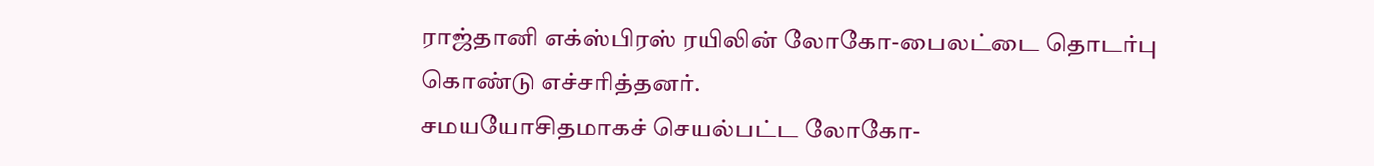ராஜ்தானி எக்ஸ்பிரஸ் ரயிலின் லோகோ-பைலட்டை தொடர்பு கொண்டு எச்சரித்தனர்.
சமயயோசிதமாகச் செயல்பட்ட லோகோ-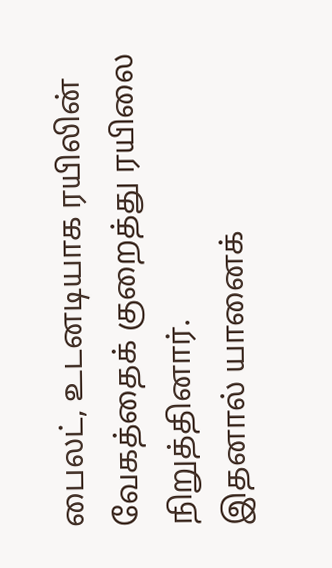பைலட், உடனடியாக ரயிலின் வேகத்தைக் குறைத்து ரயிலை நிறுத்தினார்.
இதனால் யானைக்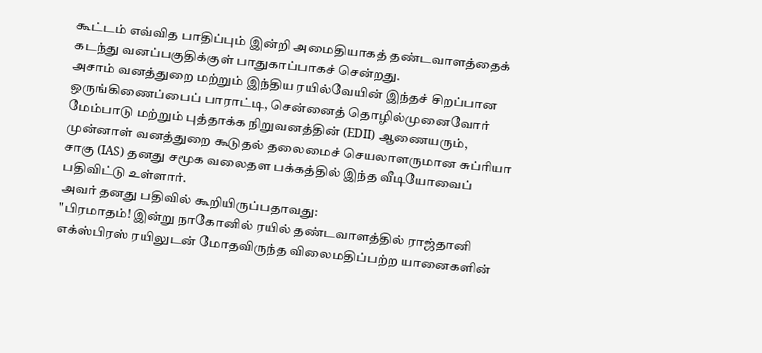கூட்டம் எவ்வித பாதிப்பும் இன்றி அமைதியாகத் தண்டவாளத்தைக் கடந்து வனப்பகுதிக்குள் பாதுகாப்பாகச் சென்றது.
அசாம் வனத்துறை மற்றும் இந்திய ரயில்வேயின் இந்தச் சிறப்பான ஒருங்கிணைப்பைப் பாராட்டி, சென்னைத் தொழில்முனைவோர் மேம்பாடு மற்றும் புத்தாக்க நிறுவனத்தின் (EDII) ஆணையரும், முன்னாள் வனத்துறை கூடுதல் தலைமைச் செயலாளருமான சுப்ரியா சாகு (IAS) தனது சமூக வலைதள பக்கத்தில் இந்த வீடியோவைப் பதிவிட்டு உள்ளார்.
அவர் தனது பதிவில் கூறியிருப்பதாவது:
"பிரமாதம்! இன்று நாகோனில் ரயில் தண்டவாளத்தில் ராஜ்தானி எக்ஸ்பிரஸ் ரயிலுடன் மோதவிருந்த விலைமதிப்பற்ற யானைகளின்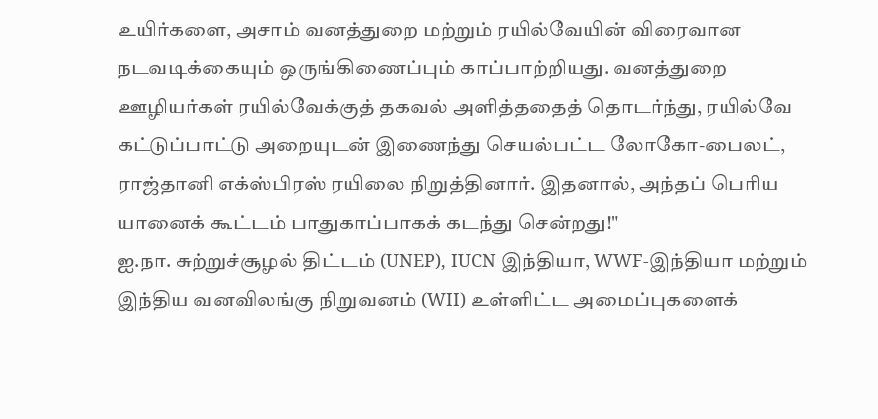உயிர்களை, அசாம் வனத்துறை மற்றும் ரயில்வேயின் விரைவான நடவடிக்கையும் ஒருங்கிணைப்பும் காப்பாற்றியது. வனத்துறை ஊழியர்கள் ரயில்வேக்குத் தகவல் அளித்ததைத் தொடர்ந்து, ரயில்வே கட்டுப்பாட்டு அறையுடன் இணைந்து செயல்பட்ட லோகோ-பைலட், ராஜ்தானி எக்ஸ்பிரஸ் ரயிலை நிறுத்தினார். இதனால், அந்தப் பெரிய யானைக் கூட்டம் பாதுகாப்பாகக் கடந்து சென்றது!"
ஐ.நா. சுற்றுச்சூழல் திட்டம் (UNEP), IUCN இந்தியா, WWF-இந்தியா மற்றும் இந்திய வனவிலங்கு நிறுவனம் (WII) உள்ளிட்ட அமைப்புகளைக்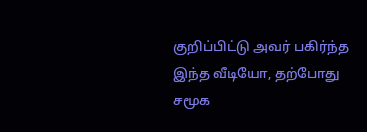குறிப்பிட்டு அவர் பகிர்ந்த இந்த வீடியோ, தற்போது சமூக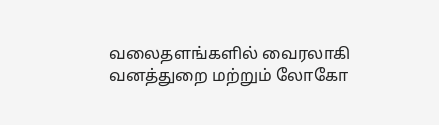வலைதளங்களில் வைரலாகி வனத்துறை மற்றும் லோகோ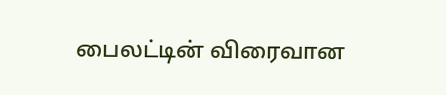பைலட்டின் விரைவான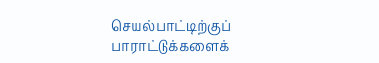செயல்பாட்டிற்குப் பாராட்டுக்களைக்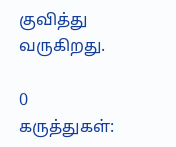குவித்து வருகிறது.

0 கருத்துகள்: